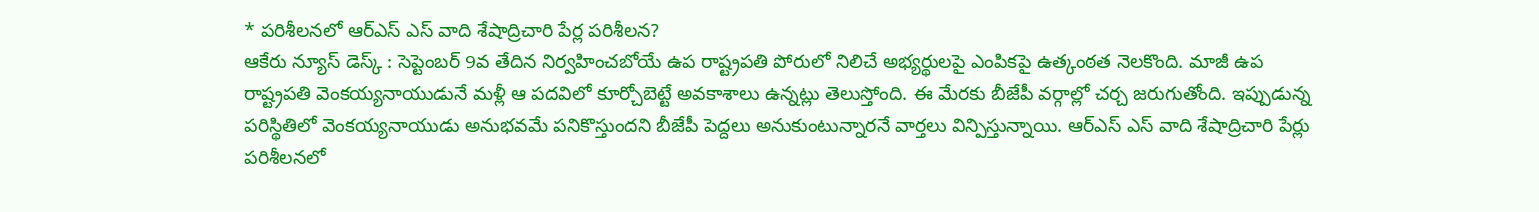* పరిశీలనలో ఆర్ఎస్ ఎస్ వాది శేషాద్రిచారి పేర్ల పరిశీలన?
ఆకేరు న్యూస్ డెస్క్ : సెప్టెంబర్ 9వ తేదిన నిర్వహించబోయే ఉప రాష్ట్రపతి పోరులో నిలిచే అభ్యర్థులపై ఎంపికపై ఉత్కంఠత నెలకొంది. మాజీ ఉప రాష్ట్రపతి వెంకయ్యనాయుడునే మళ్లీ ఆ పదవిలో కూర్చోబెట్టే అవకాశాలు ఉన్నట్లు తెలుస్తోంది. ఈ మేరకు బీజేపీ వర్గాల్లో చర్చ జరుగుతోంది. ఇప్పుడున్న పరిస్థితిలో వెంకయ్యనాయుడు అనుభవమే పనికొస్తుందని బీజేపీ పెద్దలు అనుకుంటున్నారనే వార్తలు విన్పిస్తున్నాయి. ఆర్ఎస్ ఎస్ వాది శేషాద్రిచారి పేర్లు పరిశీలనలో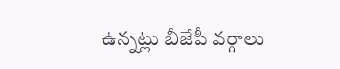ఉన్నట్లు బీజేపీ వర్గాలు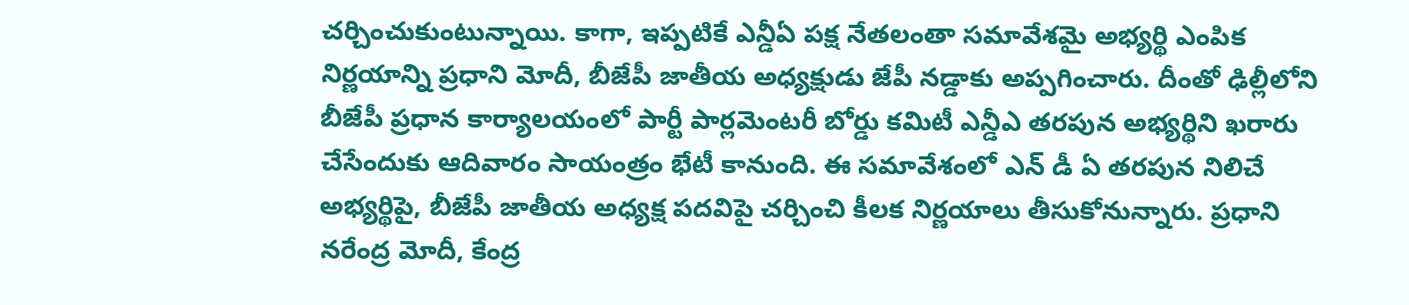చర్చించుకుంటున్నాయి. కాగా, ఇప్పటికే ఎన్డీఏ పక్ష నేతలంతా సమావేశమై అభ్యర్థి ఎంపిక నిర్ణయాన్ని ప్రధాని మోదీ, బీజేపీ జాతీయ అధ్యక్షుడు జేపీ నడ్డాకు అప్పగించారు. దీంతో ఢిల్లీలోని బీజేపీ ప్రధాన కార్యాలయంలో పార్టీ పార్లమెంటరీ బోర్డు కమిటీ ఎన్డీఎ తరపున అభ్యర్థిని ఖరారు చేసేందుకు ఆదివారం సాయంత్రం భేటీ కానుంది. ఈ సమావేశంలో ఎన్ డీ ఏ తరపున నిలిచే అభ్యర్థిపై, బీజేపీ జాతీయ అధ్యక్ష పదవిపై చర్చించి కీలక నిర్ణయాలు తీసుకోనున్నారు. ప్రధాని నరేంద్ర మోదీ, కేంద్ర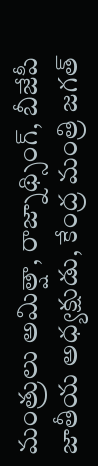మంత్రులు అమిత్షా, రాజ్నాథ్సింగ్, బీజేపీ జాతీయ అధ్యక్షుడు, కేంద్ర మంత్రి జగత్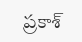ప్రకాశ్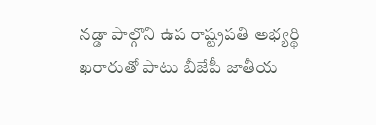నడ్డా పాల్గొని ఉప రాష్ట్రపతి అభ్యర్థి ఖరారుతో పాటు బీజేపీ జాతీయ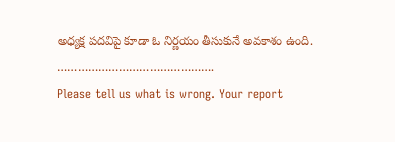అధ్యక్ష పదవిపై కూడా ఓ నిర్ణయం తీసుకునే అవకాశం ఉంది.
……………………………………….
Please tell us what is wrong. Your report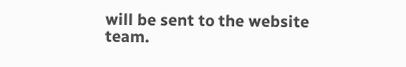will be sent to the website team.